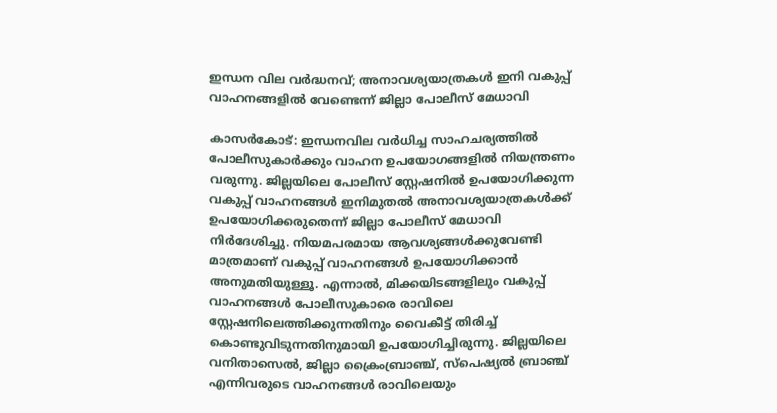ഇന്ധന വില വർദ്ധനവ്; അനാവശ്യയാത്രകൾ ഇനി വകുപ്പ് വാഹനങ്ങളിൽ വേണ്ടെന്ന് ജില്ലാ പോലീസ് മേധാവി

കാസർകോട്: ഇന്ധനവില വർധിച്ച സാഹചര്യത്തിൽ പോലീസുകാർക്കും വാഹന ഉപയോഗങ്ങളിൽ നിയന്ത്രണം വരുന്നു. ജില്ലയിലെ പോലീസ് സ്റ്റേഷനിൽ ഉപയോഗിക്കുന്ന വകുപ്പ് വാഹനങ്ങൾ ഇനിമുതൽ അനാവശ്യയാത്രകൾക്ക് ഉപയോഗിക്കരുതെന്ന് ജില്ലാ പോലീസ് മേധാവി നിർദേശിച്ചു. നിയമപരമായ ആവശ്യങ്ങൾക്കുവേണ്ടി മാത്രമാണ് വകുപ്പ് വാഹനങ്ങൾ ഉപയോഗിക്കാൻ അനുമതിയുള്ളൂ. എന്നാൽ, മിക്കയിടങ്ങളിലും വകുപ്പ് വാഹനങ്ങൾ പോലീസുകാരെ രാവിലെ സ്റ്റേഷനിലെത്തിക്കുന്നതിനും വൈകീട്ട് തിരിച്ച് കൊണ്ടുവിടുന്നതിനുമായി ഉപയോഗിച്ചിരുന്നു. ജില്ലയിലെ വനിതാസെൽ, ജില്ലാ ക്രൈംബ്രാഞ്ച്, സ്പെഷ്യൽ ബ്രാഞ്ച് എന്നിവരുടെ വാഹനങ്ങൾ രാവിലെയും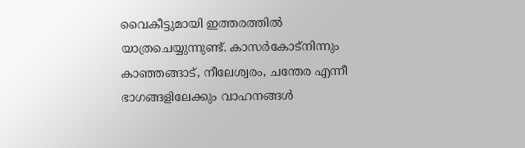വൈകീട്ടുമായി ഇത്തരത്തിൽ യാത്രചെയ്യുന്നുണ്ട്. കാസർകോട്നിന്നും കാഞ്ഞങ്ങാട്, നീലേശ്വരം, ചന്തേര എന്നീ ഭാഗങ്ങളിലേക്കും വാഹനങ്ങൾ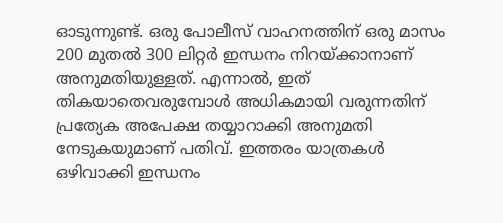ഓടുന്നുണ്ട്. ഒരു പോലീസ് വാഹനത്തിന് ഒരു മാസം 200 മുതൽ 300 ലിറ്റർ ഇന്ധനം നിറയ്ക്കാനാണ് അനുമതിയുള്ളത്. എന്നാൽ, ഇത് തികയാതെവരുമ്പോൾ അധികമായി വരുന്നതിന് പ്രത്യേക അപേക്ഷ തയ്യാറാക്കി അനുമതി നേടുകയുമാണ് പതിവ്. ഇത്തരം യാത്രകൾ ഒഴിവാക്കി ഇന്ധനം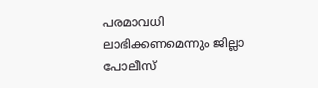പരമാവധി ലാഭിക്കണമെന്നും ജില്ലാ പോലീസ്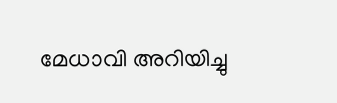മേധാവി അറിയിച്ചു